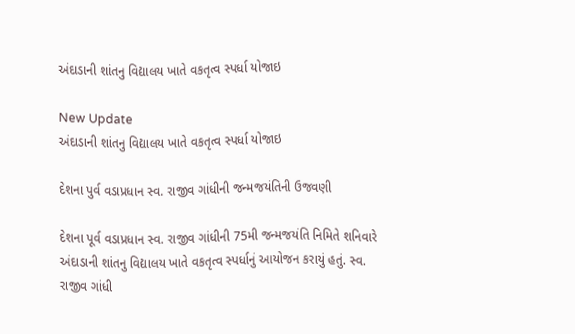અંદાડાની શાંતનુ વિદ્યાલય ખાતે વકતૃત્વ સ્પર્ધા યોજાઇ

New Update
અંદાડાની શાંતનુ વિદ્યાલય ખાતે વકતૃત્વ સ્પર્ધા યોજાઇ

દેશના પુર્વ વડાપ્રધાન સ્વ. રાજીવ ગાંધીની જન્મજયંતિની ઉજવણી

દેશના પૂર્વ વડાપ્રધાન સ્વ. રાજીવ ગાંધીની 75મી જન્મજયંતિ નિમિતે શનિવારે અંદાડાની શાંતનુ વિદ્યાલય ખાતે વકતૃત્વ સ્પર્ધાનું આયોજન કરાયું હતું. સ્વ. રાજીવ ગાંધી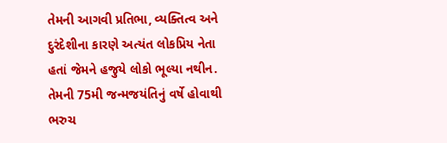તેમની આગવી પ્રતિભા, વ્યક્તિત્વ અને દુરંદેશીના કારણે અત્યંત લોકપ્રિય નેતા હતાં જેમને હજુયે લોકો ભૂલ્યા નથીન. તેમની 75મી જન્મજયંતિનું વર્ષે હોવાથી ભરુચ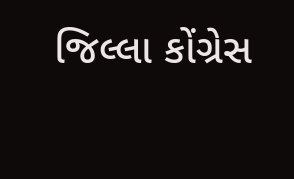જિલ્લા કોંગ્રેસ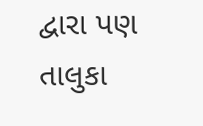દ્વારા પણ તાલુકા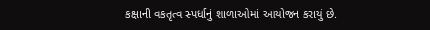કક્ષાની વકતૃત્વ સ્પર્ધાનું શાળાઓમાં આયોજન કરાયું છે.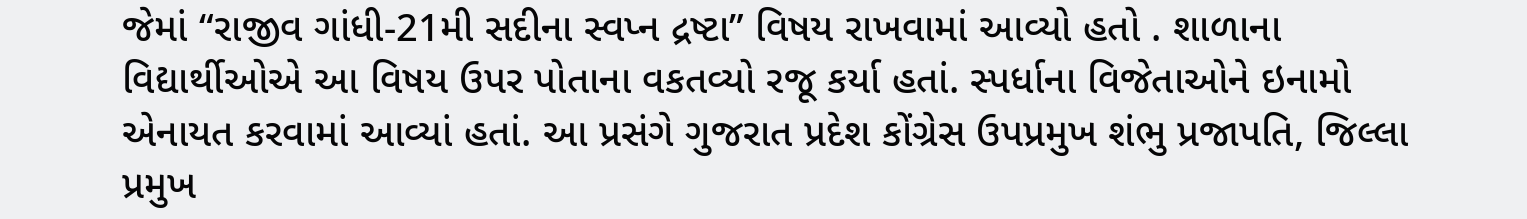જેમાં “રાજીવ ગાંધી-21મી સદીના સ્વપ્ન દ્રષ્ટા” વિષય રાખવામાં આવ્યો હતો . શાળાના વિદ્યાર્થીઓએ આ વિષય ઉપર પોતાના વકતવ્યો રજૂ કર્યા હતાં. સ્પર્ધાના વિજેતાઓને ઇનામો એનાયત કરવામાં આવ્યાં હતાં. આ પ્રસંગે ગુજરાત પ્રદેશ કોંગ્રેસ ઉપપ્રમુખ શંભુ પ્રજાપતિ, જિલ્લા પ્રમુખ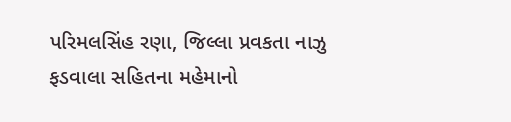પરિમલસિંહ રણા, જિલ્લા પ્રવકતા નાઝુ ફડવાલા સહિતના મહેમાનો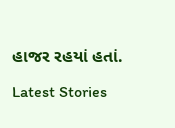હાજર રહયાં હતાં.

Latest Stories